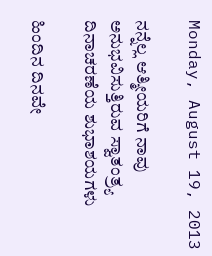Monday, August 19, 2013

ನನ್ನೆಲ್ಲ ಆತ್ಮೀಯರಿಗೆ ನಾವು ಅನುಭವಿಸುತ್ತಿರುವ ಸ್ವಾತಂತ್ರ್ಯ ದಿನಾಚರಣೆಯ ಶುಭಾಶಯಗಳು

ಹಿಂದಿನ ದಿನವೇ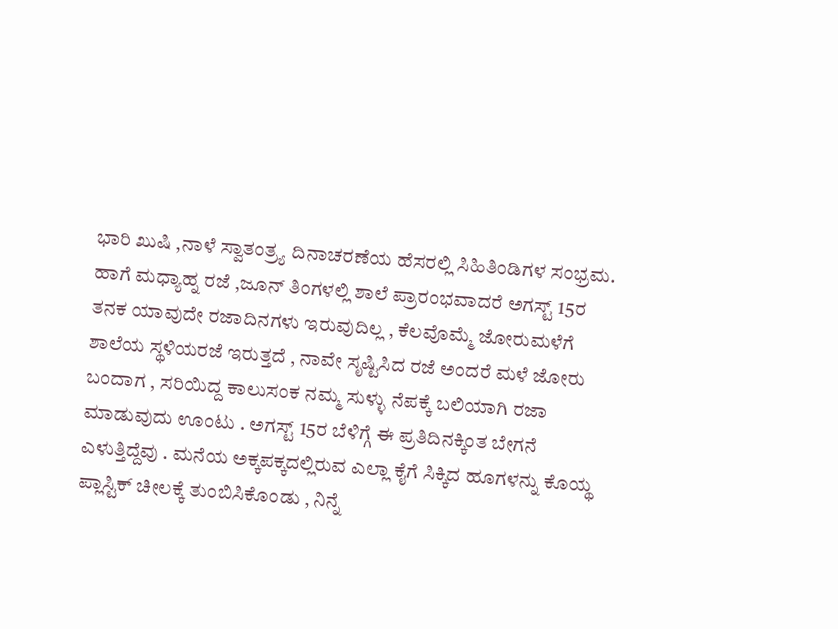ಭಾರಿ ಖುಷಿ ,ನಾಳೆ ಸ್ವಾತಂತ್ರ್ಯ ದಿನಾಚರಣೆಯ ಹೆಸರಲ್ಲಿ ಸಿಹಿತಿಂಡಿಗಳ ಸಂಭ್ರಮ. ಹಾಗೆ ಮಧ್ಯಾಹ್ನ ರಜೆ ,ಜೂನ್ ತಿಂಗಳಲ್ಲಿ ಶಾಲೆ ಪ್ರಾರಂಭವಾದರೆ ಅಗಸ್ಟ್ 15ರ ತನಕ ಯಾವುದೇ ರಜಾದಿನಗಳು ಇರುವುದಿಲ್ಲ , ಕೆಲವೊಮ್ಮೆ ಜೋರುಮಳೆಗೆ ಶಾಲೆಯ ಸ್ಥಳಿಯರಜೆ ಇರುತ್ತದೆ , ನಾವೇ ಸೃಷ್ಟಿಸಿದ ರಜೆ ಅಂದರೆ ಮಳೆ ಜೋರು ಬಂದಾಗ , ಸರಿಯಿದ್ದ ಕಾಲುಸಂಕ ನಮ್ಮ ಸುಳ್ಳು ನೆಪಕ್ಕೆ ಬಲಿಯಾಗಿ ರಜಾ ಮಾಡುವುದು ಊಂಟು . ಅಗಸ್ಟ್ 15ರ ಬೆಳಿಗ್ಗೆ ಈ ಪ್ರತಿದಿನಕ್ಕಿಂತ ಬೇಗನೆ ಎಳುತ್ತಿದ್ದೆವು . ಮನೆಯ ಅಕ್ಕಪಕ್ಕದಲ್ಲಿರುವ ಎಲ್ಲಾ ಕೈಗೆ ಸಿಕ್ಕಿದ ಹೂಗಳನ್ನು ಕೊಯ್ಥ ಪ್ಲಾಸ್ಟಿಕ್ ಚೀಲಕ್ಕೆ ತುಂಬಿಸಿಕೊಂಡು , ನಿನ್ನೆ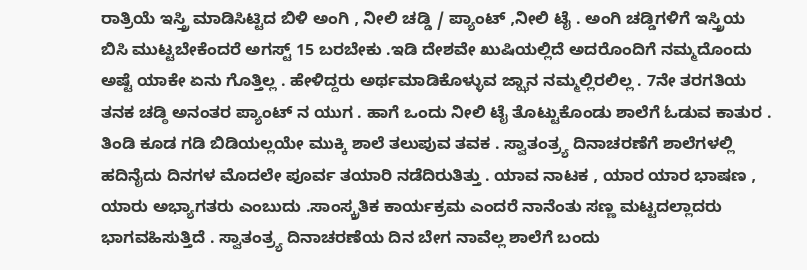ರಾತ್ರಿಯೆ ಇಸ್ತ್ರಿ ಮಾಡಿಸಿಟ್ಟಿದ ಬಿಳಿ ಅಂಗಿ , ನೀಲಿ ಚಡ್ಡಿ / ಪ್ಯಾಂಟ್ ,ನೀಲಿ ಟೈ . ಅಂಗಿ ಚಡ್ಡಿಗಳಿಗೆ ಇಸ್ತ್ರಿಯ ಬಿಸಿ ಮುಟ್ಟಬೇಕೆಂದರೆ ಅಗಸ್ಟ್ 15 ಬರಬೇಕು .ಇಡಿ ದೇಶವೇ ಖುಷಿಯಲ್ಲಿದೆ ಅದರೊಂದಿಗೆ ನಮ್ಮದೊಂದು ಅಷ್ಟೆ ಯಾಕೇ ಏನು ಗೊತ್ತಿಲ್ಲ . ಹೇಳಿದ್ದರು ಅರ್ಥಮಾಡಿಕೊಳ್ಳುವ ಜ್ಝಾನ ನಮ್ಮಲ್ಲಿರಲಿಲ್ಲ . 7ನೇ ತರಗತಿಯ ತನಕ ಚಡ್ಠಿ ಅನಂತರ ಪ್ಯಾಂಟ್ ನ ಯುಗ . ಹಾಗೆ ಒಂದು ನೀಲಿ ಟೈ ತೊಟ್ಟುಕೊಂಡು ಶಾಲೆಗೆ ಓಡುವ ಕಾತುರ . ತಿಂಡಿ ಕೂಡ ಗಡಿ ಬಿಡಿಯಲ್ಲಯೇ ಮುಕ್ಕಿ ಶಾಲೆ ತಲುಪುವ ತವಕ . ಸ್ವಾತಂತ್ರ್ಯ ದಿನಾಚರಣೆಗೆ ಶಾಲೆಗಳಲ್ಲಿ ಹದಿನೈದು ದಿನಗಳ ಮೊದಲೇ ಪೂರ್ವ ತಯಾರಿ ನಡೆದಿರುತಿತ್ತು . ಯಾವ ನಾಟಕ , ಯಾರ ಯಾರ ಭಾಷಣ , ಯಾರು ಅಭ್ಯಾಗತರು ಎಂಬುದು .ಸಾಂಸ್ಕ್ರತಿಕ ಕಾರ್ಯಕ್ರಮ ಎಂದರೆ ನಾನೆಂತು ಸಣ್ಣ ಮಟ್ಟದಲ್ಲಾದರು ಭಾಗವಹಿಸುತ್ತಿದೆ . ಸ್ವಾತಂತ್ರ್ಯ ದಿನಾಚರಣೆಯ ದಿನ ಬೇಗ ನಾವೆಲ್ಲ ಶಾಲೆಗೆ ಬಂದು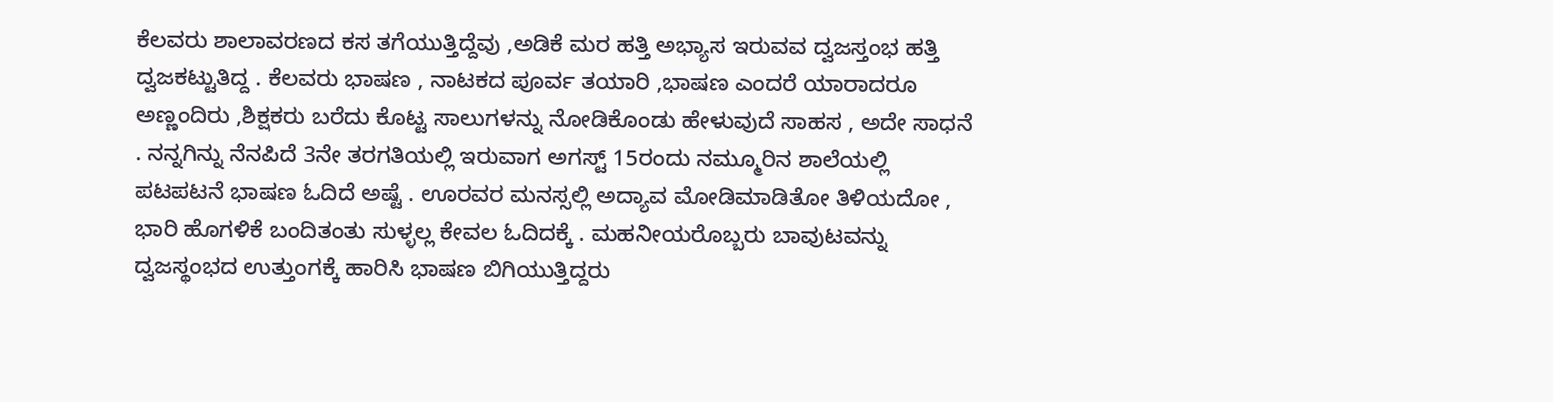ಕೆಲವರು ಶಾಲಾವರಣದ ಕಸ ತಗೆಯುತ್ತಿದ್ದೆವು ,ಅಡಿಕೆ ಮರ ಹತ್ತಿ ಅಭ್ಯಾಸ ಇರುವವ ದ್ವಜಸ್ತಂಭ ಹತ್ತಿ ದ್ವಜಕಟ್ಟುತಿದ್ದ . ಕೆಲವರು ಭಾಷಣ , ನಾಟಕದ ಪೂರ್ವ ತಯಾರಿ ,ಭಾಷಣ ಎಂದರೆ ಯಾರಾದರೂ ಅಣ್ಣಂದಿರು ,ಶಿಕ್ಷಕರು ಬರೆದು ಕೊಟ್ಟ ಸಾಲುಗಳನ್ನು ನೋಡಿಕೊಂಡು ಹೇಳುವುದೆ ಸಾಹಸ , ಅದೇ ಸಾಧನೆ . ನನ್ನಗಿನ್ನು ನೆನಪಿದೆ 3ನೇ ತರಗತಿಯಲ್ಲಿ ಇರುವಾಗ ಅಗಸ್ಟ್ 15ರಂದು ನಮ್ಮೂರಿನ ಶಾಲೆಯಲ್ಲಿ ಪಟಪಟನೆ ಭಾಷಣ ಓದಿದೆ ಅಷ್ಟೆ . ಊರವರ ಮನಸ್ಸಲ್ಲಿ ಅದ್ಯಾವ ಮೋಡಿಮಾಡಿತೋ ತಿಳಿಯದೋ , ಭಾರಿ ಹೊಗಳಿಕೆ ಬಂದಿತಂತು ಸುಳ್ಳಲ್ಲ ಕೇವಲ ಓದಿದಕ್ಕೆ . ಮಹನೀಯರೊಬ್ಬರು ಬಾವುಟವನ್ನು ದ್ವಜಸ್ಥಂಭದ ಉತ್ತುಂಗಕ್ಕೆ ಹಾರಿಸಿ ಭಾಷಣ ಬಿಗಿಯುತ್ತಿದ್ದರು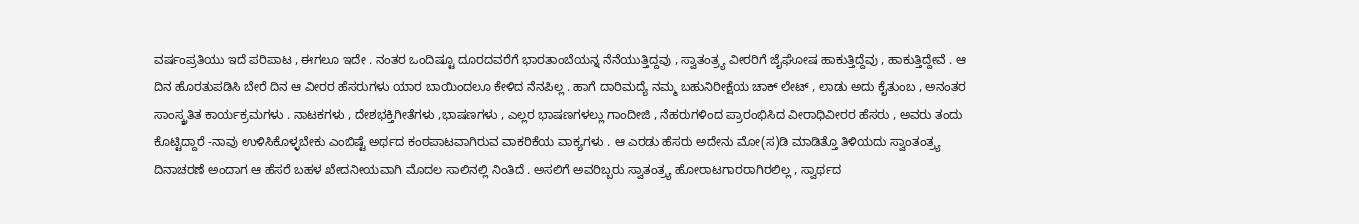ವರ್ಷಂಪ್ರತಿಯು ಇದೆ ಪರಿಪಾಟ , ಈಗಲೂ ಇದೇ . ನಂತರ ಒಂದಿಷ್ಟೂ ದೂರದವರೆಗೆ ಭಾರತಾಂಬೆಯನ್ನ ನೆನೆಯುತ್ತಿದ್ದವು , ಸ್ವಾತಂತ್ರ್ಯ ವೀರರಿಗೆ ಜೈಘೋಷ ಹಾಕುತ್ತಿದ್ದೆವು , ಹಾಕುತ್ತಿದ್ದೇವೆ . ಆ ದಿನ ಹೊರತುಪಡಿಸಿ ಬೇರೆ ದಿನ ಆ ವೀರರ ಹೆಸರುಗಳು ಯಾರ ಬಾಯಿಂದಲೂ ಕೇಳಿದ ನೆನಪಿಲ್ಲ . ಹಾಗೆ ದಾರಿಮದ್ಯೆ ನಮ್ಮ ಬಹುನಿರೀಕ್ಷೆಯ ಚಾಕ್ ಲೇಟ್ , ಲಾಡು ಅದು ಕೈತುಂಬ , ಅನಂತರ ಸಾಂಸ್ಕ್ರತಿತ ಕಾರ್ಯಕ್ರಮಗಳು . ನಾಟಕಗಳು , ದೇಶಭಕ್ತಿಗೀತೆಗಳು ,ಭಾಷಣಗಳು , ಎಲ್ಲರ ಭಾಷಣಗಳಲ್ಲು ಗಾಂದೀಜಿ , ನೆಹರುಗಳಿಂದ ಪ್ರಾರಂಭಿಸಿದ ವೀರಾಧಿವೀರರ ಹೆಸರು , ಅವರು ತಂದು ಕೊಟ್ಟಿದ್ದಾರೆ -ನಾವು ಉಳಿಸಿಕೊಳ್ಳಬೇಕು ಎಂಬಿಷ್ಟೆ ಅರ್ಥದ ಕಂಠಪಾಟವಾಗಿರುವ ವಾಕರಿಕೆಯ ವಾಕ್ಯಗಳು . ಆ ಎರಡು ಹೆಸರು ಅದೇನು ಮೋ(ಸ)ಡಿ ಮಾಡಿತ್ತೊ ತಿಳಿಯದು ಸ್ವಾಂತಂತ್ರ್ಯ ದಿನಾಚರಣೆ ಅಂದಾಗ ಆ ಹೆಸರೆ ಬಹಳ ಖೇದನೀಯವಾಗಿ ಮೊದಲ ಸಾಲಿನಲ್ಲಿ ನಿಂತಿದೆ . ಅಸಲಿಗೆ ಅವರಿಬ್ಬರು ಸ್ವಾತಂತ್ರ್ಯ ಹೋರಾಟಗಾರರಾಗಿರಲಿಲ್ಲ , ಸ್ವಾರ್ಥದ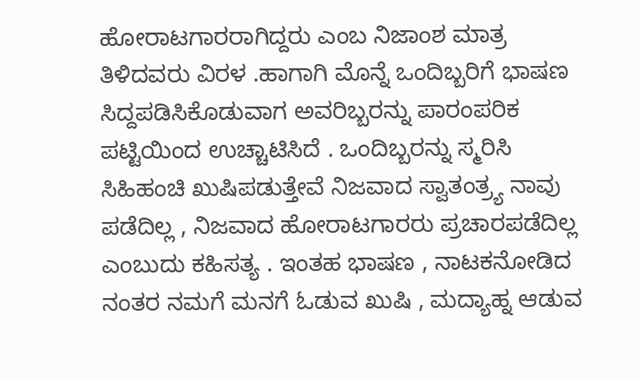ಹೋರಾಟಗಾರರಾಗಿದ್ದರು ಎಂಬ ನಿಜಾಂಶ ಮಾತ್ರ ತಿಳಿದವರು ವಿರಳ .ಹಾಗಾಗಿ ಮೊನ್ನೆ ಒಂದಿಬ್ಬರಿಗೆ ಭಾಷಣ ಸಿದ್ದಪಡಿಸಿಕೊಡುವಾಗ ಅವರಿಬ್ಬರನ್ನು ಪಾರಂಪರಿಕ ಪಟ್ಟಿಯಿಂದ ಉಚ್ಚಾಟಿಸಿದೆ . ಒಂದಿಬ್ಬರನ್ನು ಸ್ಮರಿಸಿ ಸಿಹಿಹಂಚಿ ಖುಷಿಪಡುತ್ತೇವೆ ನಿಜವಾದ ಸ್ವಾತಂತ್ರ್ಯ ನಾವು ಪಡೆದಿಲ್ಲ , ನಿಜವಾದ ಹೋರಾಟಗಾರರು ಪ್ರಚಾರಪಡೆದಿಲ್ಲ ಎಂಬುದು ಕಹಿಸತ್ಯ . ಇಂತಹ ಭಾಷಣ , ನಾಟಕನೋಡಿದ ನಂತರ ನಮಗೆ ಮನಗೆ ಓಡುವ ಖುಷಿ , ಮದ್ಯಾಹ್ನ ಆಡುವ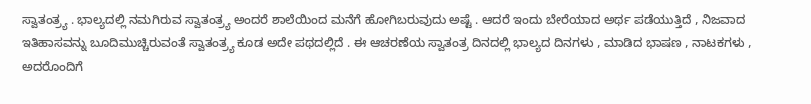ಸ್ವಾತಂತ್ರ್ಯ . ಭಾಲ್ಯದಲ್ಲಿ ನಮಗಿರುವ ಸ್ವಾತಂತ್ರ್ಯ ಅಂದರೆ ಶಾಲೆಯಿಂದ ಮನೆಗೆ ಹೋಗಿಬರುವುದು ಅಷ್ಟೆ . ಆದರೆ ಇಂದು ಬೇರೆಯಾದ ಅರ್ಥ ಪಡೆಯುತ್ತಿದೆ , ನಿಜವಾದ ಇತಿಹಾಸವನ್ನು ಬೂದಿಮುಚ್ಚಿರುವಂತೆ ಸ್ವಾತಂತ್ರ್ಯ ಕೂಡ ಅದೇ ಪಥದಲ್ಲಿದೆ . ಈ ಆಚರಣೆಯ ಸ್ವಾತಂತ್ರ ದಿನದಲ್ಲಿ ಭಾಲ್ಯದ ದಿನಗಳು , ಮಾಡಿದ ಭಾಷಣ , ನಾಟಕಗಳು , ಅದರೊಂದಿಗೆ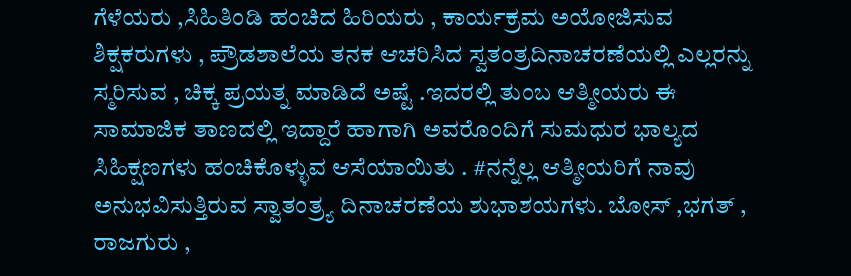ಗೆಳೆಯರು ,ಸಿಹಿತಿಂಡಿ ಹಂಚಿದ ಹಿರಿಯರು , ಕಾರ್ಯಕ್ರಮ ಅಯೋಜಿಸುವ ಶಿಕ್ಷಕರುಗಳು , ಪ್ರೌಡಶಾಲೆಯ ತನಕ ಆಚರಿಸಿದ ಸ್ವತಂತ್ರದಿನಾಚರಣೆಯಲ್ಲಿ ಎಲ್ಲರನ್ನು ಸ್ಮರಿಸುವ , ಚಿಕ್ಕ ಪ್ರಯತ್ನ ಮಾಡಿದೆ ಅಷ್ಟೆ .ಇದರಲ್ಲಿ ತುಂಬ ಆತ್ಮೀಯರು ಈ ಸಾಮಾಜಿಕ ತಾಣದಲ್ಲಿ ಇದ್ದಾರೆ ಹಾಗಾಗಿ ಅವರೊಂದಿಗೆ ಸುಮಧುರ ಭಾಲ್ಯದ ಸಿಹಿಕ್ಷಣಗಳು ಹಂಚಿಕೊಳ್ಳುವ ಆಸೆಯಾಯಿತು . #ನನ್ನೆಲ್ಲ ಆತ್ಮೀಯರಿಗೆ ನಾವು ಅನುಭವಿಸುತ್ತಿರುವ ಸ್ವಾತಂತ್ರ್ಯ ದಿನಾಚರಣೆಯ ಶುಭಾಶಯಗಳು. ಬೋಸ್ ,ಭಗತ್ , ರಾಜಗುರು ,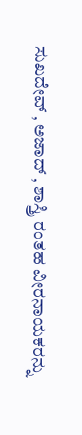ಸುಖದೇವ್ , ಅಜಾದ್ , ಶಾಸ್ತ್ರಿ ರಂತಹ ವೀರನಾಯಕರನ್ನು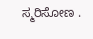ಸ್ಮರಿಸೋಣ .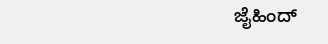ಜೈಹಿಂದ್